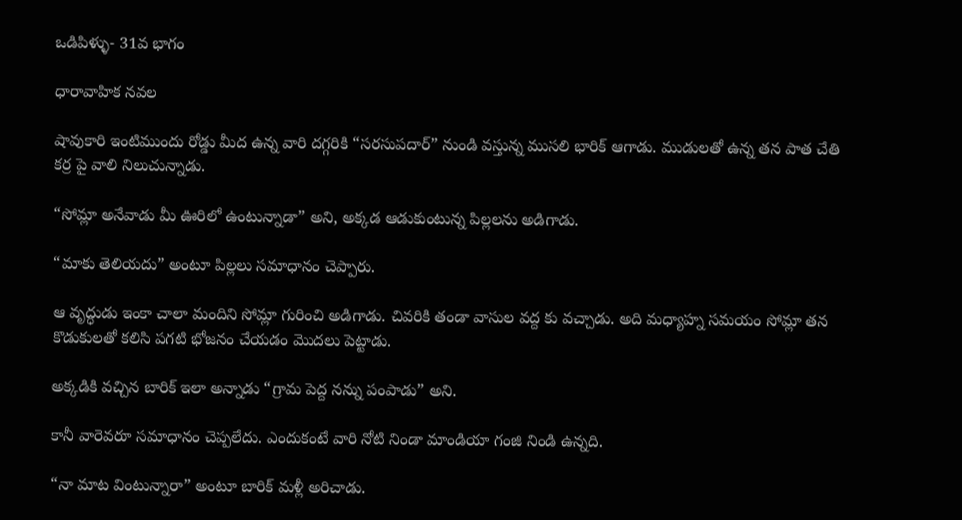ఒడిపిళ్ళు- 31వ భాగం

ధారావాహిక నవల

షావుకారి ఇంటిముందు రోడ్డు మీద ఉన్న వారి దగ్గరికి “సరసుపదార్” నుండి వస్తున్న ముసలి భారిక్ ఆగాడు. ముడులతో ఉన్న తన పాత చేతి కర్ర పై వాలి నిలుచున్నాడు.

“సోమ్లా అనేవాడు మీ ఊరిలో ఉంటున్నాడా” అని, అక్కడ ఆడుకుంటున్న పిల్లలను అడిగాడు.

“మాకు తెలియదు” అంటూ పిల్లలు సమాధానం చెప్పారు.

ఆ వృద్ధుడు ఇంకా చాలా మందిని సోమ్లా గురించి అడిగాడు. చివరికి తండా వాసుల వద్ద కు వచ్చాడు. అది మధ్యాహ్న సమయం సోమ్లా తన కొడుకులతో కలిసి పగటి భోజనం చేయడం మొదలు పెట్టాడు.

అక్కడికి వచ్చిన బారిక్ ఇలా అన్నాడు “గ్రామ పెద్ద నన్ను పంపాడు” అని.

కానీ వారెవరూ సమాధానం చెప్పలేదు. ఎందుకంటే వారి నోటి నిండా మాండియా గంజి నిండి ఉన్నది.

“నా మాట వింటున్నారా” అంటూ బారిక్ మళ్లీ అరిచాడు.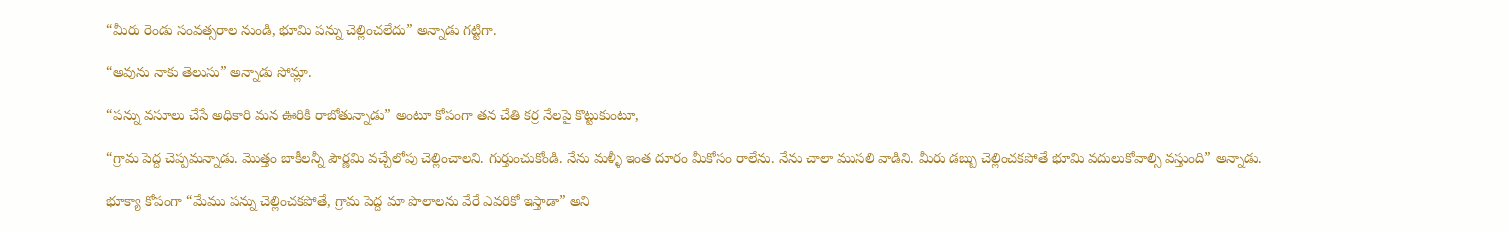“మీరు రెండు సంవత్సరాల నుండి, భూమి పన్ను చెల్లించలేదు” అన్నాడు గట్టిగా.

“అవును నాకు తెలుసు” అన్నాడు సోమ్లా.

“పన్ను వసూలు చేసే అధికారి మన ఊరికి రాబోతున్నాడు” అంటూ కోపంగా తన చేతి కర్ర నేలపై కొట్టుకుంటూ,

“గ్రామ పెద్ద చెప్పమన్నాడు. మొత్తం బాకీలన్నీ పౌర్ణమి వచ్చేలోపు చెల్లించాలని. గుర్తుంచుకోండి. నేను మళ్ళీ ఇంత దూరం మీకోసం రాలేను. నేను చాలా ముసలి వాడిని. మీరు డబ్బు చెల్లించకపోతే భూమి వదులుకోవాల్సి వస్తుంది” అన్నాడు.

భూక్యా కోపంగా “మేము పన్ను చెల్లించకపోతే, గ్రామ పెద్ద మా పొలాలను వేరే ఎవరికో ఇస్తాడా” అని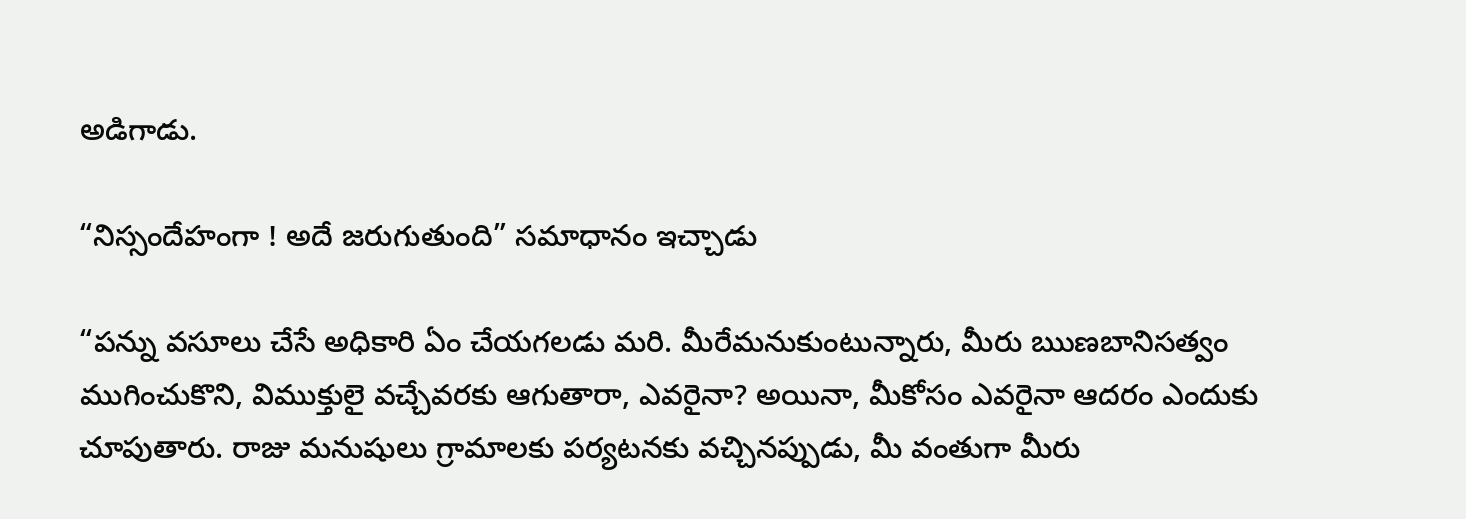అడిగాడు.

“నిస్సందేహంగా ! అదే జరుగుతుంది” సమాధానం ఇచ్చాడు

“పన్ను వసూలు చేసే అధికారి ఏం చేయగలడు మరి. మీరేమనుకుంటున్నారు, మీరు ఋణబానిసత్వం ముగించుకొని, విముక్తులై వచ్చేవరకు ఆగుతారా, ఎవరైనా? అయినా, మీకోసం ఎవరైనా ఆదరం ఎందుకు చూపుతారు. రాజు మనుషులు గ్రామాలకు పర్యటనకు వచ్చినప్పుడు, మీ వంతుగా మీరు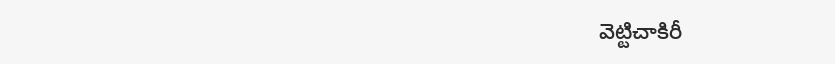వెట్టిచాకిరీ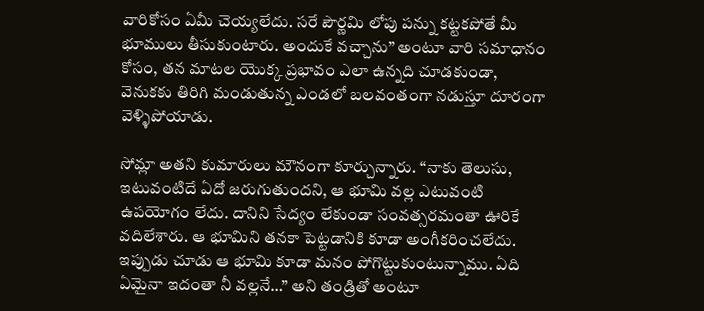వారికోసం ఏమీ చెయ్యలేదు. సరే పౌర్ణమి లోపు పన్ను కట్టకపోతే మీ భూములు తీసుకుంటారు. అందుకే వచ్చాను” అంటూ వారి సమాధానం కోసం, తన మాటల యొక్క ప్రభావం ఎలా ఉన్నది చూడకుండా, వెనుకకు తిరిగి మండుతున్న ఎండలో బలవంతంగా నడుస్తూ దూరంగా వెళ్ళిపోయాడు.

సోమ్లా అతని కుమారులు మౌనంగా కూర్చున్నారు. “నాకు తెలుసు, ఇటువంటిదే ఏదో జరుగుతుందని, ఆ భూమి వల్ల ఎటువంటి ఉపయోగం లేదు. దానిని సేద్యం లేకుండా సంవత్సరమంతా ఊరికే వదిలేశారు. ఆ భూమిని తనకా పెట్టడానికి కూడా అంగీకరించలేదు. ఇప్పుడు చూడు ఆ భూమి కూడా మనం పోగొట్టుకుంటున్నాము. ఏది ఏమైనా ఇదంతా నీ వల్లనే…” అని తండ్రితో అంటూ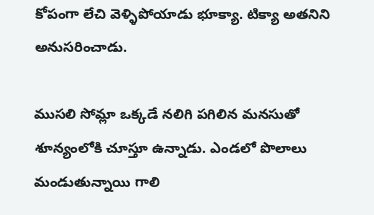కోపంగా లేచి వెళ్ళిపోయాడు భూక్యా. టిక్యా అతనిని అనుసరించాడు.

ముసలి సోమ్లా ఒక్కడే నలిగి పగిలిన మనసుతో శూన్యంలోకి చూస్తూ ఉన్నాడు. ఎండలో పొలాలు మండుతున్నాయి గాలి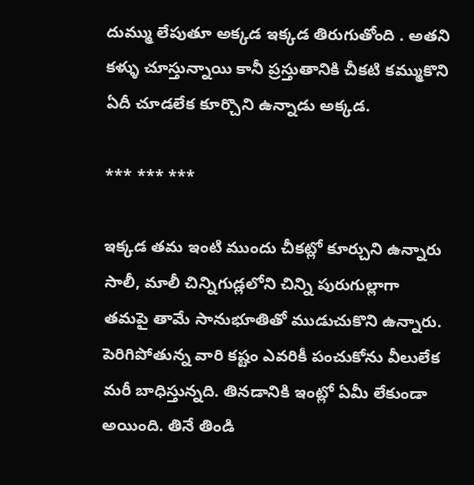దుమ్ము లేపుతూ అక్కడ ఇక్కడ తిరుగుతోంది . అతని కళ్ళు చూస్తున్నాయి కానీ ప్రస్తుతానికి చీకటి కమ్ముకొని ఏదీ చూడలేక కూర్చొని ఉన్నాడు అక్కడ.

*** *** ***

ఇక్కడ తమ ఇంటి ముందు చీకట్లో కూర్చుని ఉన్నారు సాలీ, మాలీ చిన్నిగుడ్లలోని చిన్ని పురుగుల్లాగా తమపై తామే సానుభూతితో ముడుచుకొని ఉన్నారు. పెరిగిపోతున్న వారి కష్టం ఎవరికీ పంచుకోను వీలులేక మరీ బాధిస్తున్నది. తినడానికి ఇంట్లో ఏమీ లేకుండా అయింది. తినే తిండి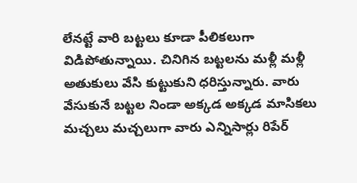లేనట్టే వారి బట్టలు కూడా పీలికలుగా విడిపోతున్నాయి. చినిగిన బట్టలను మళ్లీ మళ్లీ అతుకులు వేసి కుట్టుకుని ధరిస్తున్నారు. వారు వేసుకునే బట్టల నిండా అక్కడ అక్కడ మాసికలు మచ్చలు మచ్చలుగా వారు ఎన్నిసార్లు రిపేర్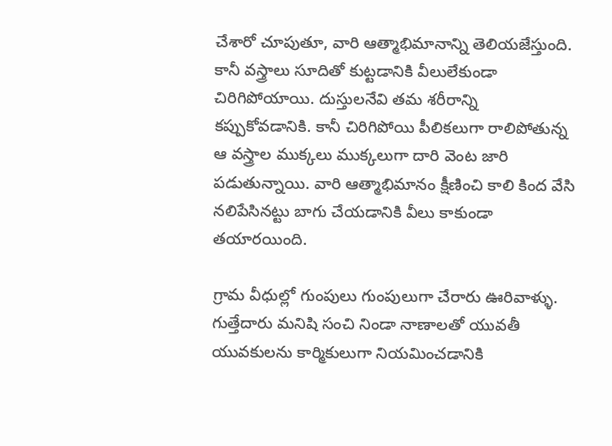చేశారో చూపుతూ, వారి ఆత్మాభిమానాన్ని తెలియజేస్తుంది. కానీ వస్త్రాలు సూదితో కుట్టడానికి వీలులేకుండా చిరిగిపోయాయి. దుస్తులనేవి తమ శరీరాన్ని కప్పుకోవడానికి. కానీ చిరిగిపోయి పీలికలుగా రాలిపోతున్న ఆ వస్త్రాల ముక్కలు ముక్కలుగా దారి వెంట జారి పడుతున్నాయి. వారి ఆత్మాభిమానం క్షీణించి కాలి కింద వేసి నలిపేసినట్టు బాగు చేయడానికి వీలు కాకుండా తయారయింది.

గ్రామ వీధుల్లో గుంపులు గుంపులుగా చేరారు ఊరివాళ్ళు. గుత్తేదారు మనిషి సంచి నిండా నాణాలతో యువతీ యువకులను కార్మికులుగా నియమించడానికి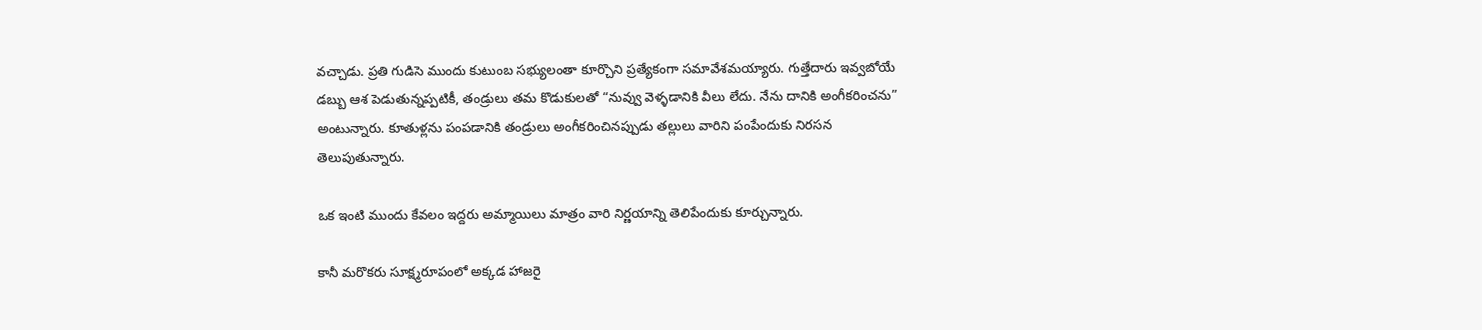వచ్చాడు. ప్రతి గుడిసె ముందు కుటుంబ సభ్యులంతా కూర్చొని ప్రత్యేకంగా సమావేశమయ్యారు. గుత్తేదారు ఇవ్వబోయే డబ్బు ఆశ పెడుతున్నప్పటికీ, తండ్రులు తమ కొడుకులతో “నువ్వు వెళ్ళడానికి వీలు లేదు. నేను దానికి అంగీకరించను” అంటున్నారు. కూతుళ్లను పంపడానికి తండ్రులు అంగీకరించినప్పుడు తల్లులు వారిని పంపేందుకు నిరసన తెలుపుతున్నారు.

ఒక ఇంటి ముందు కేవలం ఇద్దరు అమ్మాయిలు మాత్రం వారి నిర్ణయాన్ని తెలిపేందుకు కూర్చున్నారు.

కానీ మరొకరు సూక్ష్మరూపంలో అక్కడ హాజరై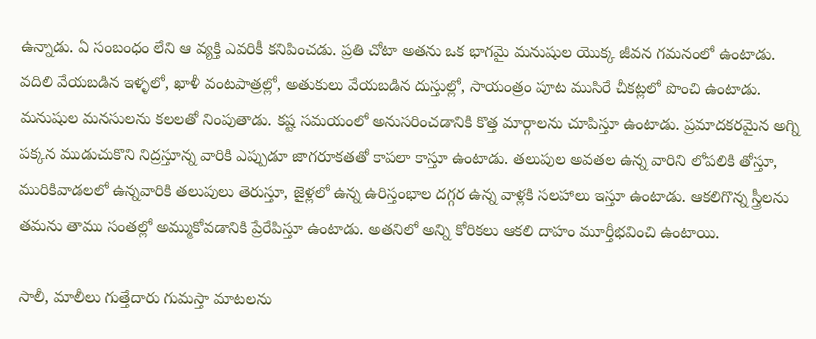ఉన్నాడు. ఏ సంబంధం లేని ఆ వ్యక్తి ఎవరికీ కనిపించడు. ప్రతి చోటా అతను ఒక భాగమై మనుషుల యొక్క జీవన గమనంలో ఉంటాడు. వదిలి వేయబడిన ఇళ్ళలో, ఖాళీ వంటపాత్రల్లో, అతుకులు వేయబడిన దుస్తుల్లో, సాయంత్రం పూట ముసిరే చీకట్లలో పొంచి ఉంటాడు. మనుషుల మనసులను కలలతో నింపుతాడు. కష్ట సమయంలో అనుసరించడానికి కొత్త మార్గాలను చూపిస్తూ ఉంటాడు. ప్రమాదకరమైన అగ్ని పక్కన ముడుచుకొని నిద్రస్తూన్న వారికి ఎప్పుడూ జాగరూకతతో కాపలా కాస్తూ ఉంటాడు. తలుపుల అవతల ఉన్న వారిని లోపలికి తోస్తూ, మురికివాడలలో ఉన్నవారికి తలుపులు తెరుస్తూ, జైళ్లలో ఉన్న ఉరిస్తంభాల దగ్గర ఉన్న వాళ్లకి సలహాలు ఇస్తూ ఉంటాడు. ఆకలిగొన్న స్త్రీలను తమను తాము సంతల్లో అమ్ముకోవడానికి ప్రేరేపిస్తూ ఉంటాడు. అతనిలో అన్ని కోరికలు ఆకలి దాహం మూర్తీభవించి ఉంటాయి.

సాలీ, మాలీలు గుత్తేదారు గుమస్తా మాటలను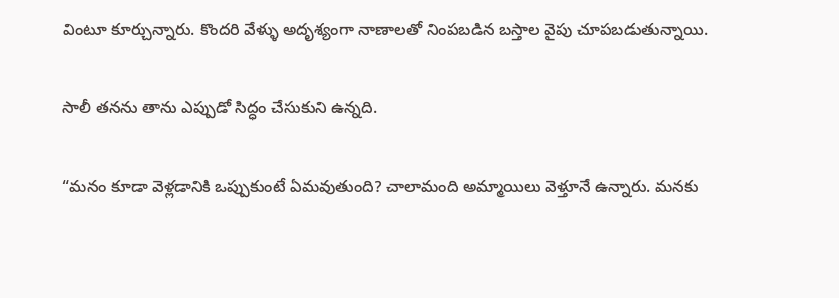వింటూ కూర్చున్నారు. కొందరి వేళ్ళు అదృశ్యంగా నాణాలతో నింపబడిన బస్తాల వైపు చూపబడుతున్నాయి.

సాలీ తనను తాను ఎప్పుడో సిద్ధం చేసుకుని ఉన్నది.

“మనం కూడా వెళ్లడానికి ఒప్పుకుంటే ఏమవుతుంది? చాలామంది అమ్మాయిలు వెళ్తూనే ఉన్నారు. మనకు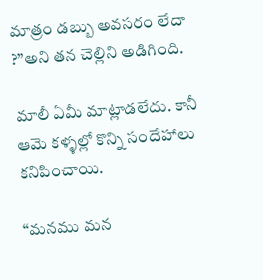మాత్రం డబ్బు అవసరం లేదా ?”అని తన చెల్లిని అడిగింది.

మాలీ ఏమీ మాట్లాడలేదు. కానీ ఆమె కళ్ళల్లో కొన్ని సందేహాలు కనిపించాయి.

“మనము మన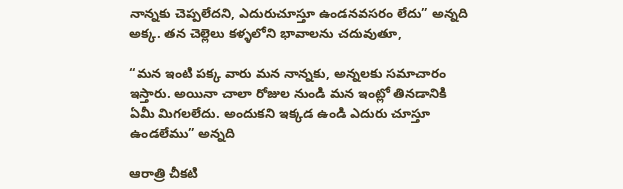నాన్నకు చెప్పలేదని, ఎదురుచూస్తూ ఉండనవసరం లేదు” అన్నది అక్క. తన చెల్లెలు కళ్ళలోని భావాలను చదువుతూ,

“మన ఇంటి పక్క వారు మన నాన్నకు, అన్నలకు సమాచారం ఇస్తారు. అయినా చాలా రోజుల నుండి మన ఇంట్లో తినడానికి ఏమీ మిగలలేదు. అందుకని ఇక్కడ ఉండి ఎదురు చూస్తూ ఉండలేము” అన్నది

ఆరాత్రి చీకటి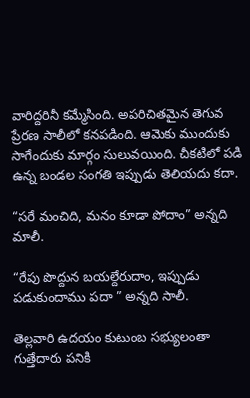వారిద్దరినీ కమ్మేసింది. అపరిచితమైన తెగువ ప్రేరణ సాలీలో కనపడింది. ఆమెకు ముందుకు సాగేందుకు మార్గం సులువయింది. చీకటిలో పడి ఉన్న బండల సంగతి ఇప్పుడు తెలియదు కదా.

“సరే మంచిది, మనం కూడా పోదాం” అన్నది మాలీ.

“రేపు పొద్దున బయల్దేరుదాం, ఇప్పుడు పడుకుందాము పదా ” అన్నది సాలీ.

తెల్లవారి ఉదయం కుటుంబ సభ్యులంతా గుత్తేదారు పనికి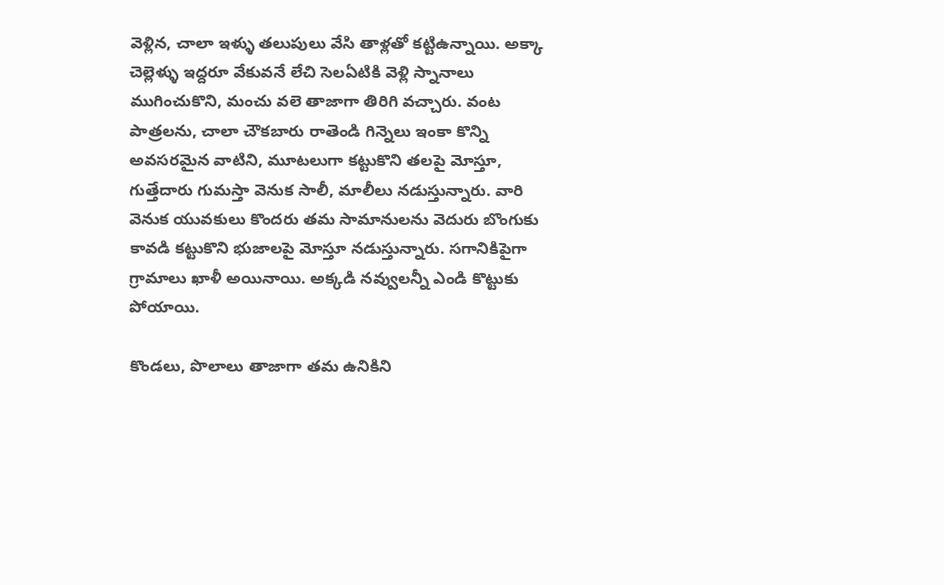వెళ్లిన, చాలా ఇళ్ళు తలుపులు వేసి తాళ్లతో కట్టిఉన్నాయి. అక్కా చెల్లెళ్ళు ఇద్దరూ వేకువనే లేచి సెలఏటికి వెళ్లి స్నానాలు ముగించుకొని, మంచు వలె తాజాగా తిరిగి వచ్చారు. వంట పాత్రలను, చాలా చౌకబారు రాతెండి గిన్నెలు ఇంకా కొన్ని అవసరమైన వాటిని, మూటలుగా కట్టుకొని తలపై మోస్తూ, గుత్తేదారు గుమస్తా వెనుక సాలీ, మాలీలు నడుస్తున్నారు. వారి వెనుక యువకులు కొందరు తమ సామానులను వెదురు బొంగుకు కావడి కట్టుకొని భుజాలపై మోస్తూ నడుస్తున్నారు. సగానికిపైగా గ్రామాలు ఖాళీ అయినాయి. అక్కడి నవ్వులన్నీ ఎండి కొట్టుకు పోయాయి.

కొండలు, పొలాలు తాజాగా తమ ఉనికిని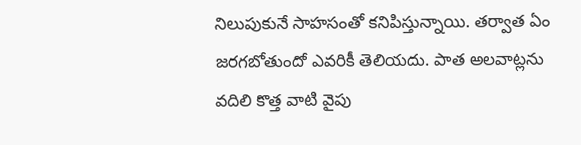నిలుపుకునే సాహసంతో కనిపిస్తున్నాయి. తర్వాత ఏం జరగబోతుందో ఎవరికీ తెలియదు. పాత అలవాట్లను వదిలి కొత్త వాటి వైపు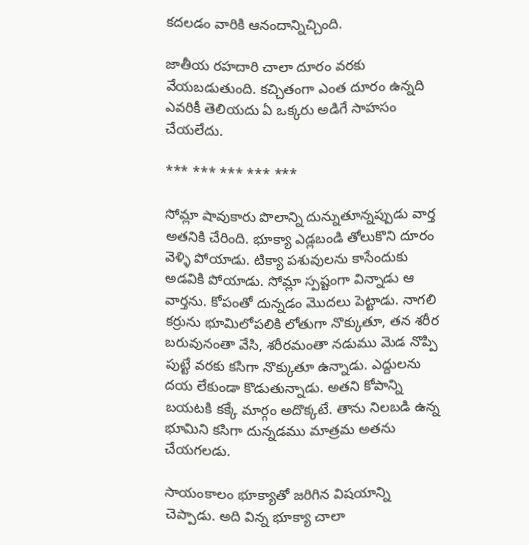కదలడం వారికి ఆనందాన్నిచ్చింది.

జాతీయ రహదారి చాలా దూరం వరకు వేయబడుతుంది. కచ్చితంగా ఎంత దూరం ఉన్నది ఎవరికీ తెలియదు ఏ ఒక్కరు అడిగే సాహసం చేయలేదు.

*** *** *** *** ***

సోమ్లా షావుకారు పొలాన్ని దున్నుతూన్నప్పుడు వార్త అతనికి చేరింది. భూక్యా ఎడ్లబండి తోలుకొని దూరం వెళ్ళి పోయాడు. టిక్యా పశువులను కాసేందుకు అడవికి పోయాడు. సోమ్లా స్పష్టంగా విన్నాడు ఆ వార్తను. కోపంతో దున్నడం మొదలు పెట్టాడు. నాగలి కర్రును భూమిలోపలికి లోతుగా నొక్కుతూ, తన శరీర బరువునంతా వేసి, శరీరమంతా నడుము మెడ నొప్పి పుట్టే వరకు కసిగా నొక్కుతూ ఉన్నాడు. ఎద్దులను దయ లేకుండా కొడుతున్నాడు. అతని కోపాన్ని బయటకి కక్కే మార్గం అదొక్కటే. తాను నిలబడి ఉన్న భూమిని కసిగా దున్నడము మాత్రమ అతను చేయగలడు.

సాయంకాలం భూక్యాతో జరిగిన విషయాన్ని చెప్పాడు. అది విన్న భూక్యా చాలా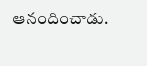ఆనందించాడు.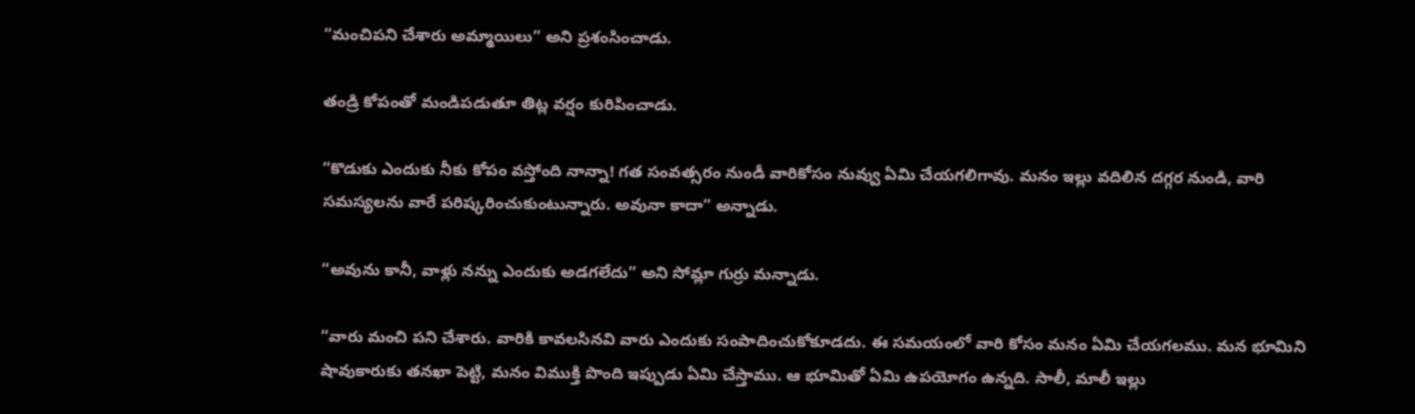“మంచిపని చేశారు అమ్మాయిలు” అని ప్రశంసించాడు.

తండ్రి కోపంతో మండిపడుతూ తిట్ల వర్షం కురిపించాడు.

“కొడుకు ఎందుకు నీకు కోపం వస్తోంది నాన్నా! గత సంవత్సరం నుండీ వారికోసం నువ్వు ఏమి చేయగలిగావు. మనం ఇల్లు వదిలిన దగ్గర నుండి, వారి సమస్యలను వారే పరిష్కరించుకుంటున్నారు. అవునా కాదా” అన్నాడు.

“అవును కానీ, వాళ్లు నన్ను ఎందుకు అడగలేదు” అని సోమ్లా గుర్రు మన్నాడు.

“వారు మంచి పని చేశారు. వారికి కావలసినవి వారు ఎందుకు సంపాదించుకోకూడదు. ఈ సమయంలో వారి కోసం మనం ఏమి చేయగలము. మన భూమిని షావుకారుకు తనఖా పెట్టి, మనం విముక్తి పొంది ఇప్పుడు ఏమి చేస్తాము. ఆ భూమితో ఏమి ఉపయోగం ఉన్నది. సాలీ, మాలీ ఇల్లు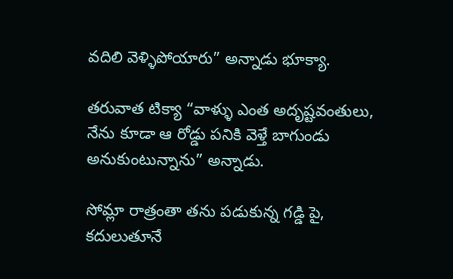వదిలి వెళ్ళిపోయారు” అన్నాడు భూక్యా.

తరువాత టిక్యా “వాళ్ళు ఎంత అదృష్టవంతులు, నేను కూడా ఆ రోడ్డు పనికి వెళ్తే బాగుండు అనుకుంటున్నాను” అన్నాడు.

సోమ్లా రాత్రంతా తను పడుకున్న గడ్డి పై, కదులుతూనే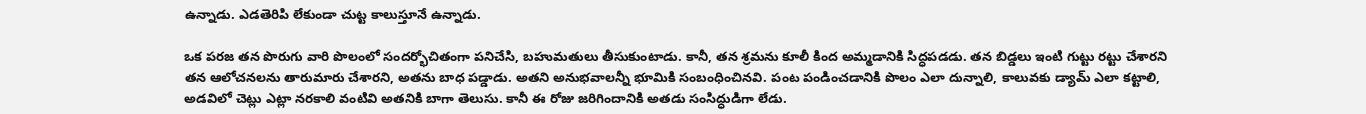ఉన్నాడు. ఎడతెరిపి లేకుండా చుట్ట కాలుస్తూనే ఉన్నాడు.

ఒక పరజ తన పొరుగు వారి పొలంలో సందర్భోచితంగా పనిచేసి, బహుమతులు తీసుకుంటాడు. కానీ, తన శ్రమను కూలీ కింద అమ్మడానికి సిద్ధపడడు. తన బిడ్డలు ఇంటి గుట్టు రట్టు చేశారని తన ఆలోచనలను తారుమారు చేశారని, అతను బాధ పడ్డాడు. అతని అనుభవాలన్నీ భూమికి సంబంధించినవి. పంట పండించడానికి పొలం ఎలా దున్నాలి, కాలువకు డ్యామ్ ఎలా కట్టాలి, అడవిలో చెట్లు ఎట్లా నరకాలి వంటివి అతనికి బాగా తెలుసు. కానీ ఈ రోజు జరిగిందానికి అతడు సంసిద్ధుడిగా లేడు.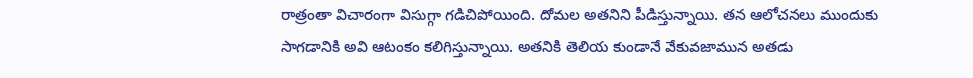రాత్రంతా విచారంగా విసుగ్గా గడిచిపోయింది. దోమల అతనిని పీడిస్తున్నాయి. తన ఆలోచనలు ముందుకు సాగడానికి అవి ఆటంకం కలిగిస్తున్నాయి. అతనికి తెలియ కుండానే వేకువజామున అతడు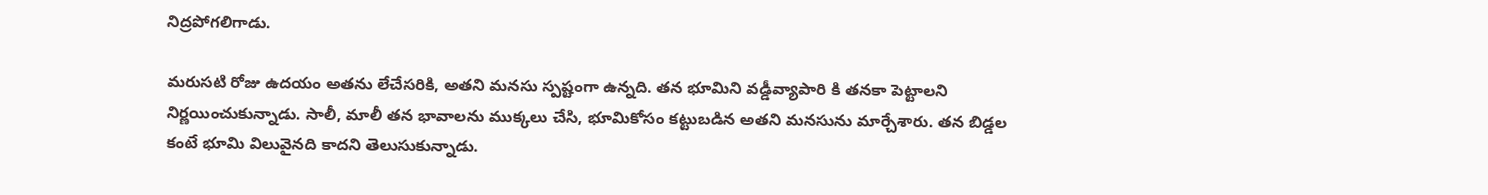నిద్రపోగలిగాడు.

మరుసటి రోజు ఉదయం అతను లేచేసరికి, అతని మనసు స్పష్టంగా ఉన్నది. తన భూమిని వడ్డీవ్యాపారి కి తనకా పెట్టాలని నిర్ణయించుకున్నాడు. సాలీ, మాలీ తన భావాలను ముక్కలు చేసి, భూమికోసం కట్టుబడిన అతని మనసును మార్చేశారు. తన బిడ్డల కంటే భూమి విలువైనది కాదని తెలుసుకున్నాడు.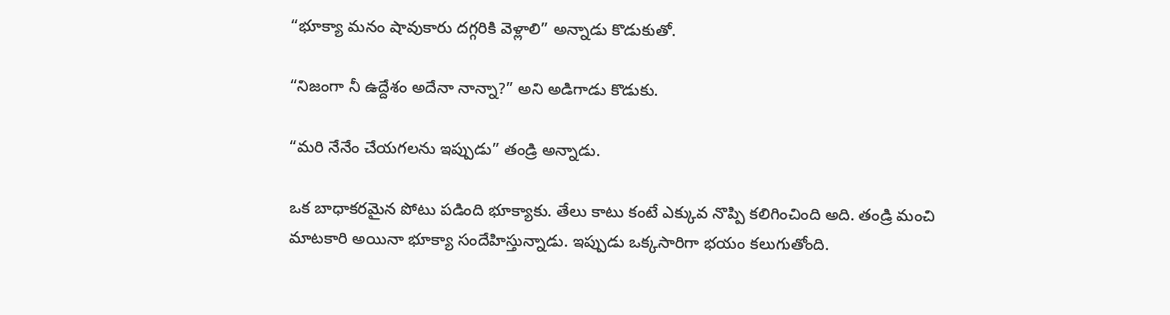“భూక్యా మనం షావుకారు దగ్గరికి వెళ్లాలి” అన్నాడు కొడుకుతో.

“నిజంగా నీ ఉద్దేశం అదేనా నాన్నా?” అని అడిగాడు కొడుకు.

“మరి నేనేం చేయగలను ఇప్పుడు” తండ్రి అన్నాడు.

ఒక బాధాకరమైన పోటు పడింది భూక్యాకు. తేలు కాటు కంటే ఎక్కువ నొప్పి కలిగించింది అది. తండ్రి మంచి మాటకారి అయినా భూక్యా సందేహిస్తున్నాడు. ఇప్పుడు ఒక్కసారిగా భయం కలుగుతోంది.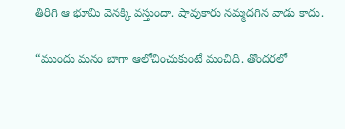తిరిగి ఆ భూమి వెనక్కి వస్తుందా. షావుకారు నమ్మదగిన వాడు కాదు.

“ముందు మనం బాగా ఆలోచించుకుంటే మంచిది. తొందరలో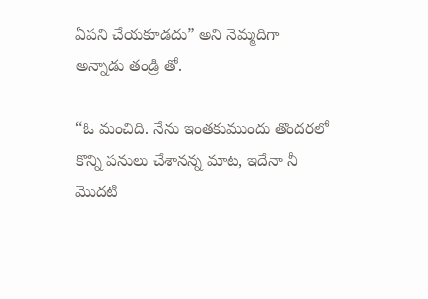ఏపని చేయకూడదు” అని నెమ్మదిగా అన్నాడు తండ్రి తో.

“ఓ మంచిది. నేను ఇంతకుముందు తొందరలో కొన్ని పనులు చేశానన్న మాట, ఇదేనా నీ మొదటి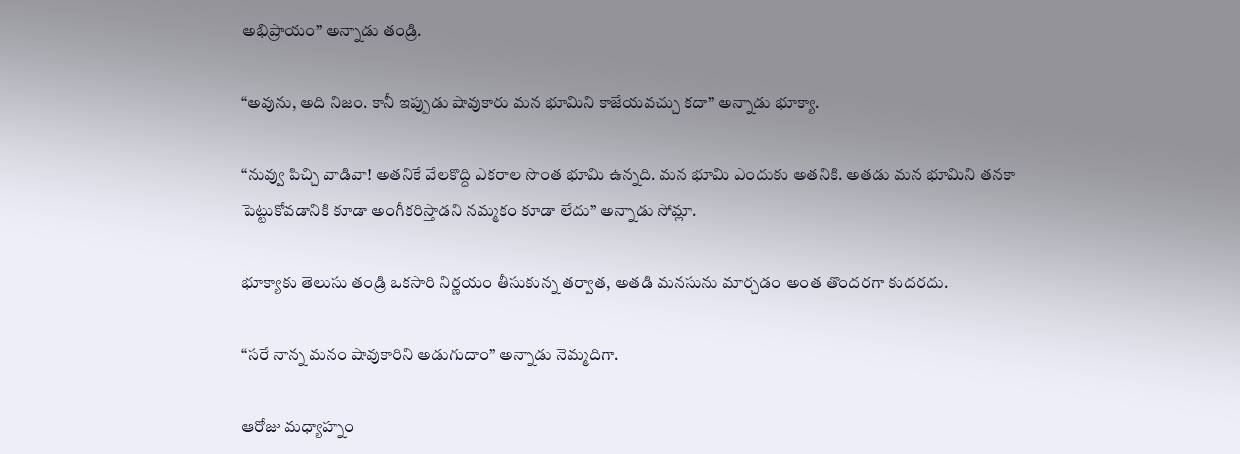అభిప్రాయం” అన్నాడు తండ్రి.

“అవును, అది నిజం. కానీ ఇప్పుడు షావుకారు మన భూమిని కాజేయవచ్చు కదా” అన్నాడు భూక్యా.

“నువ్వు పిచ్చి వాడివా! అతనికే వేలకొద్ది ఎకరాల సొంత భూమి ఉన్నది. మన భూమి ఎందుకు అతనికి. అతడు మన భూమిని తనకా పెట్టుకోవడానికి కూడా అంగీకరిస్తాడని నమ్మకం కూడా లేదు” అన్నాడు సోమ్లా.

భూక్యాకు తెలుసు తండ్రి ఒకసారి నిర్ణయం తీసుకున్న తర్వాత, అతడి మనసును మార్చడం అంత తొందరగా కుదరదు.

“సరే నాన్న మనం షావుకారిని అడుగుదాం” అన్నాడు నెమ్మదిగా.

ఆరోజు మధ్యాహ్నం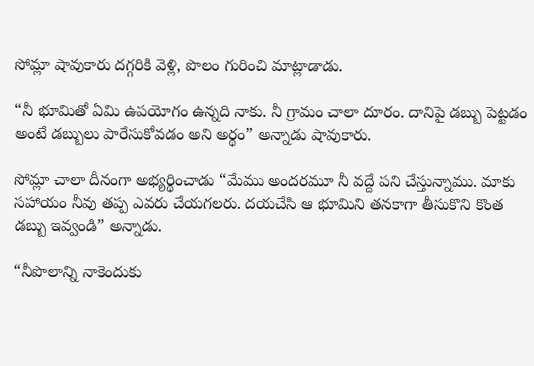సోమ్లా షావుకారు దగ్గరికి వెళ్లి, పొలం గురించి మాట్లాడాడు.

“నీ భూమితో ఏమి ఉపయోగం ఉన్నది నాకు. నీ గ్రామం చాలా దూరం. దానిపై డబ్బు పెట్టడం అంటే డబ్బులు పారేసుకోవడం అని అర్థం” అన్నాడు షావుకారు.

సోమ్లా చాలా దీనంగా అభ్యర్థించాడు “మేము అందరమూ నీ వద్దే పని చేస్తున్నాము. మాకు సహాయం నీవు తప్ప ఎవరు చేయగలరు. దయచేసి ఆ భూమిని తనకాగా తీసుకొని కొంత డబ్బు ఇవ్వండి” అన్నాడు.

“నీపొలాన్ని నాకెందుకు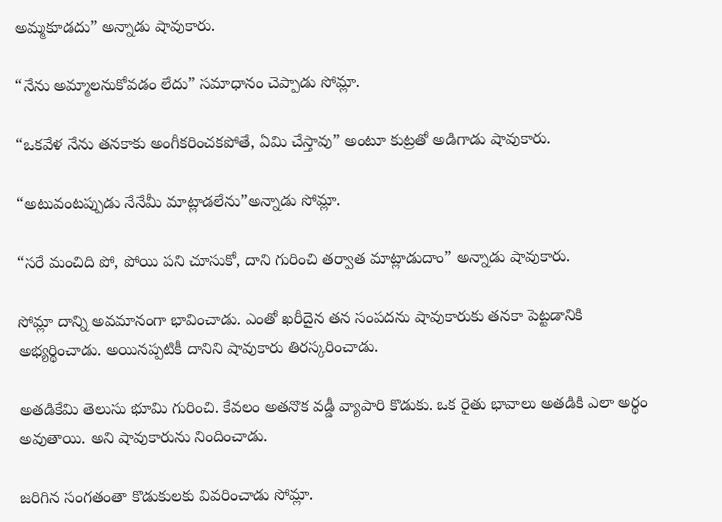అమ్మకూడదు” అన్నాడు షావుకారు.

“నేను అమ్మాలనుకోవడం లేదు” సమాధానం చెప్పాడు సోమ్లా.

“ఒకవేళ నేను తనకాకు అంగీకరించకపోతే, ఏమి చేస్తావు” అంటూ కుట్రతో అడిగాడు షావుకారు.

“అటువంటప్పుడు నేనేమీ మాట్లాడలేను”అన్నాడు సోమ్లా.

“సరే మంచిది పో, పోయి పని చూసుకో, దాని గురించి తర్వాత మాట్లాడుదాం” అన్నాడు షావుకారు.

సోమ్లా దాన్ని అవమానంగా భావించాడు. ఎంతో ఖరీదైన తన సంపదను షావుకారుకు తనకా పెట్టడానికి అభ్యర్థించాడు. అయినప్పటికీ దానిని షావుకారు తిరస్కరించాడు.

అతడికేమి తెలుసు భూమి గురించి. కేవలం అతనొక వడ్డీ వ్యాపారి కొడుకు. ఒక రైతు భావాలు అతడికి ఎలా అర్థం అవుతాయి. అని షావుకారును నిందించాడు.

జరిగిన సంగతంతా కొడుకులకు వివరించాడు సోమ్లా.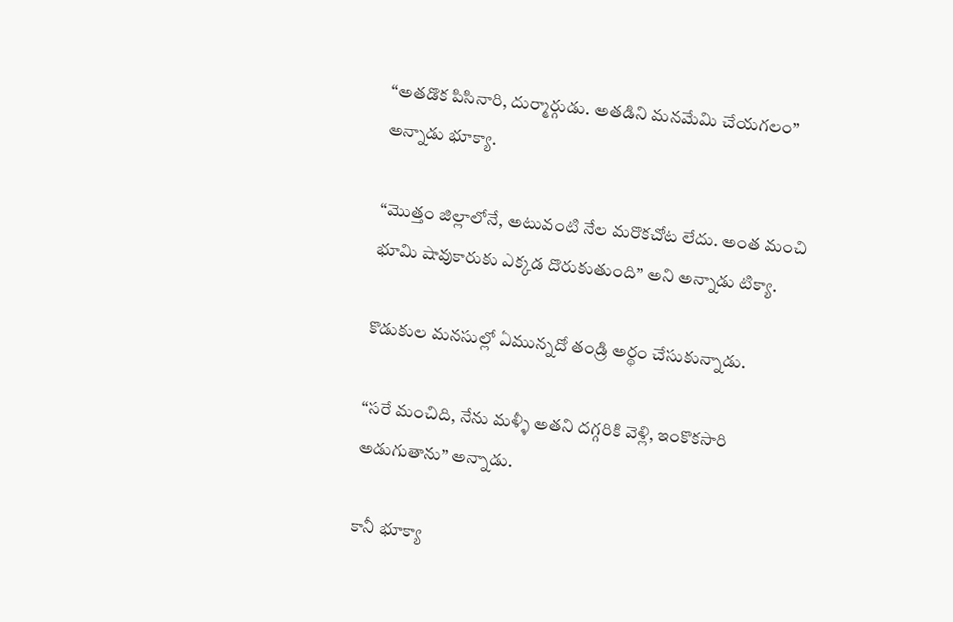“అతడొక పిసినారి, దుర్మార్గుడు. అతడిని మనమేమి చేయగలం” అన్నాడు భూక్యా.

“మొత్తం జిల్లాలోనే, అటువంటి నేల మరొకచోట లేదు. అంత మంచి భూమి షావుకారుకు ఎక్కడ దొరుకుతుంది” అని అన్నాడు టిక్యా.

కొడుకుల మనసుల్లో ఏమున్నదో తండ్రి అర్థం చేసుకున్నాడు.

“సరే మంచిది, నేను మళ్ళీ అతని దగ్గరికి వెళ్లి, ఇంకొకసారి అడుగుతాను” అన్నాడు.

కానీ భూక్యా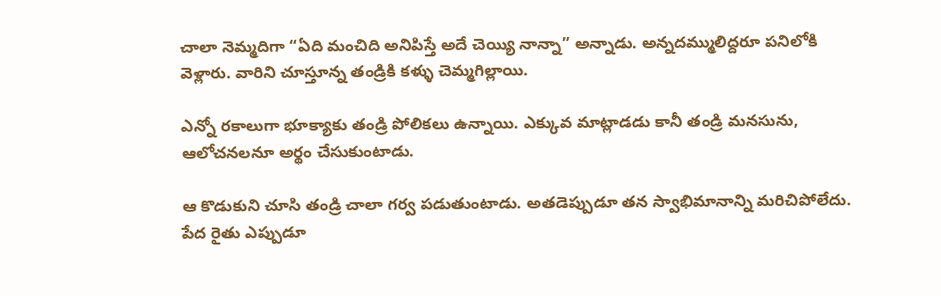చాలా నెమ్మదిగా “ఏది మంచిది అనిపిస్తే అదే చెయ్యి నాన్నా” అన్నాడు. అన్నదమ్ములిద్దరూ పనిలోకి వెళ్లారు. వారిని చూస్తూన్న తండ్రికి కళ్ళు చెమ్మగిల్లాయి.

ఎన్నో రకాలుగా భూక్యాకు తండ్రి పోలికలు ఉన్నాయి. ఎక్కువ మాట్లాడడు కానీ తండ్రి మనసును, ఆలోచనలనూ అర్థం చేసుకుంటాడు.

ఆ కొడుకుని చూసి తండ్రి చాలా గర్వ పడుతుంటాడు. అతడెప్పుడూ తన స్వాభిమానాన్ని మరిచిపోలేదు. పేద రైతు ఎప్పుడూ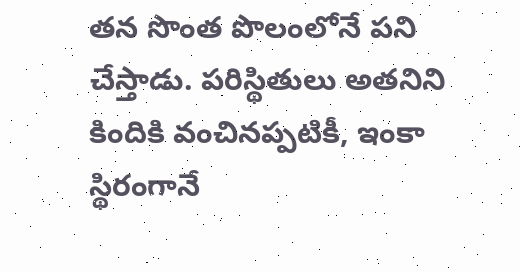తన సొంత పొలంలోనే పని చేస్తాడు. పరిస్థితులు అతనిని కిందికి వంచినప్పటికీ, ఇంకా స్థిరంగానే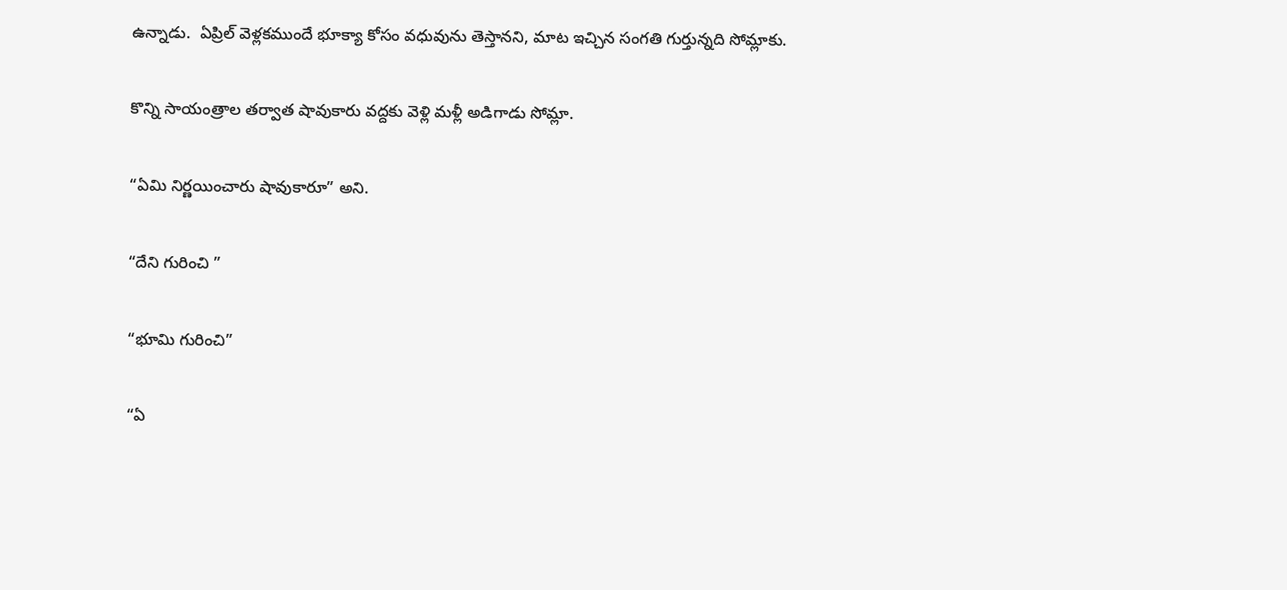ఉన్నాడు.  ఏప్రిల్ వెళ్లకముందే భూక్యా కోసం వధువును తెస్తానని, మాట ఇచ్చిన సంగతి గుర్తున్నది సోమ్లాకు.

కొన్ని సాయంత్రాల తర్వాత షావుకారు వద్దకు వెళ్లి మళ్లీ అడిగాడు సోమ్లా.

“ఏమి నిర్ణయించారు షావుకారూ” అని.

“దేని గురించి ”

“భూమి గురించి”

“ఏ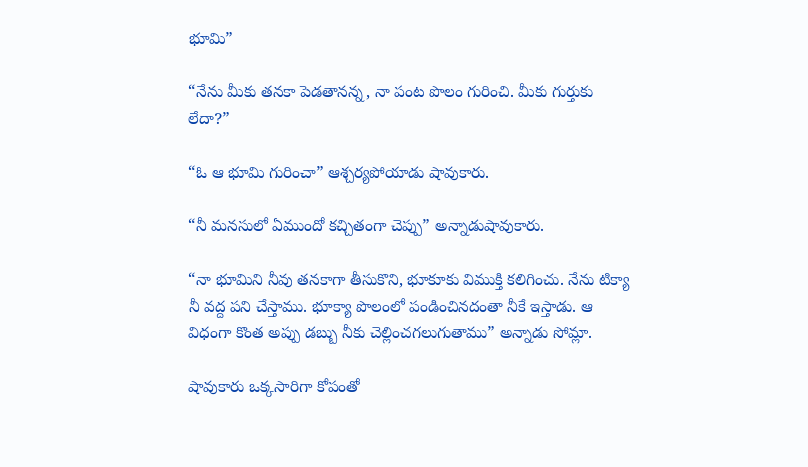భూమి”

“నేను మీకు తనకా పెడతానన్న, నా పంట పొలం గురించి. మీకు గుర్తుకు లేదా?”

“ఓ ఆ భూమి గురించా” ఆశ్చర్యపోయాడు షావుకారు.

“నీ మనసులో ఏముందో కచ్చితంగా చెప్పు” అన్నాడుషావుకారు.

“నా భూమిని నీవు తనకాగా తీసుకొని, భూకూకు విముక్తి కలిగించు. నేను టిక్యా నీ వద్ద పని చేస్తాము. భూక్యా పొలంలో పండించినదంతా నీకే ఇస్తాడు. ఆ విధంగా కొంత అప్పు డబ్బు నీకు చెల్లించగలుగుతాము” అన్నాడు సోమ్లా.

షావుకారు ఒక్కసారిగా కోపంతో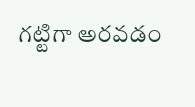గట్టిగా అరవడం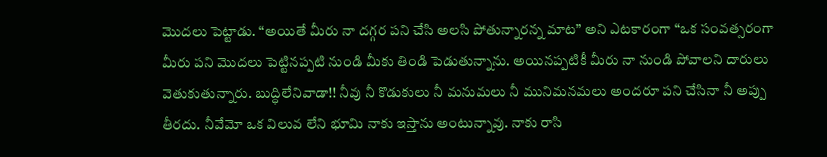మొదలు పెట్టాడు. “అయితే మీరు నా దగ్గర పని చేసి అలసి పోతున్నారన్న మాట” అని ఎటకారంగా “ఒక సంవత్సరంగా మీరు పని మొదలు పెట్టినప్పటి నుండి మీకు తిండి పెడుతున్నాను. అయినప్పటికీ మీరు నా నుండి పోవాలని దారులు వెతుకుతున్నారు. బుద్ధిలేనివాడా!! నీవు నీ కొడుకులు నీ మనుమలు నీ మునిమనమలు అందరూ పని చేసినా నీ అప్పు తీరదు. నీవేమో ఒక విలువ లేని భూమి నాకు ఇస్తాను అంటున్నావు. నాకు రాసి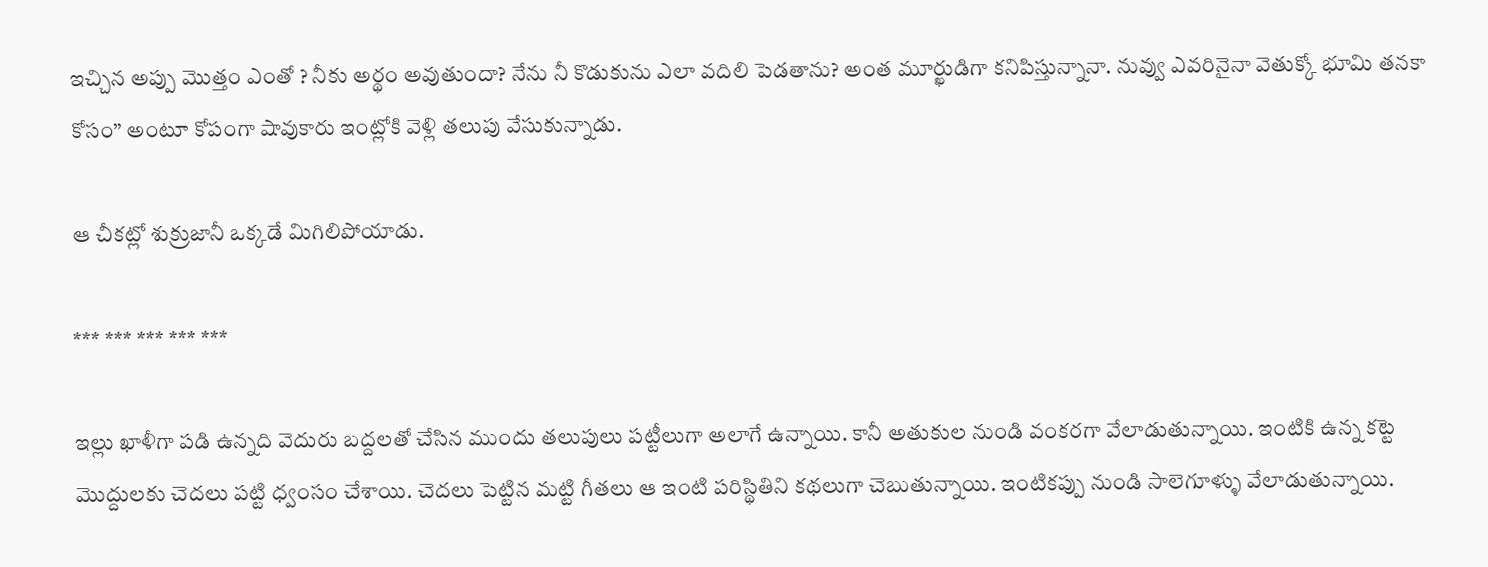ఇచ్చిన అప్పు మొత్తం ఎంతో ? నీకు అర్థం అవుతుందా? నేను నీ కొడుకును ఎలా వదిలి పెడతాను? అంత మూర్ఖుడిగా కనిపిస్తున్నానా. నువ్వు ఎవరినైనా వెతుక్కో భూమి తనకా కోసం” అంటూ కోపంగా షావుకారు ఇంట్లోకి వెళ్లి తలుపు వేసుకున్నాడు.

ఆ చీకట్లో శుక్రుజానీ ఒక్కడే మిగిలిపోయాడు.

*** *** *** *** ***

ఇల్లు ఖాళీగా పడి ఉన్నది వెదురు బద్దలతో చేసిన ముందు తలుపులు పట్టీలుగా అలాగే ఉన్నాయి. కానీ అతుకుల నుండి వంకరగా వేలాడుతున్నాయి. ఇంటికి ఉన్న కట్టె మొద్దులకు చెదలు పట్టి ధ్వంసం చేశాయి. చెదలు పెట్టిన మట్టి గీతలు ఆ ఇంటి పరిస్థితిని కథలుగా చెబుతున్నాయి. ఇంటికప్పు నుండి సాలెగూళ్ళు వేలాడుతున్నాయి.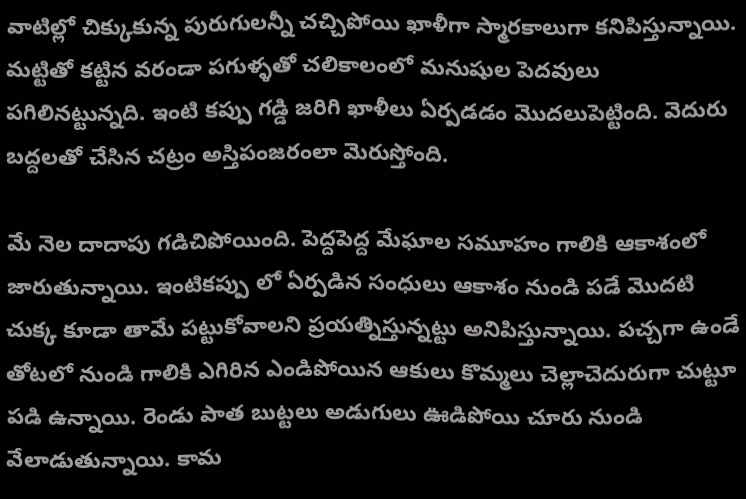వాటిల్లో చిక్కుకున్న పురుగులన్నీ చచ్చిపోయి ఖాళీగా స్మారకాలుగా కనిపిస్తున్నాయి. మట్టితో కట్టిన వరండా పగుళ్ళతో చలికాలంలో మనుషుల పెదవులు పగిలినట్టున్నది. ఇంటి కప్పు గడ్డి జరిగి ఖాళీలు ఏర్పడడం మొదలుపెట్టింది. వెదురు బద్దలతో చేసిన చట్రం అస్తిపంజరంలా మెరుస్తోంది.

మే నెల దాదాపు గడిచిపోయింది. పెద్దపెద్ద మేఘాల సమూహం గాలికి ఆకాశంలో జారుతున్నాయి. ఇంటికప్పు లో ఏర్పడిన సంధులు ఆకాశం నుండి పడే మొదటి చుక్క కూడా తామే పట్టుకోవాలని ప్రయత్నిస్తున్నట్టు అనిపిస్తున్నాయి. పచ్చగా ఉండే తోటలో నుండి గాలికి ఎగిరిన ఎండిపోయిన ఆకులు కొమ్మలు చెల్లాచెదురుగా చుట్టూ పడి ఉన్నాయి. రెండు పాత బుట్టలు అడుగులు ఊడిపోయి చూరు నుండి వేలాడుతున్నాయి. కామ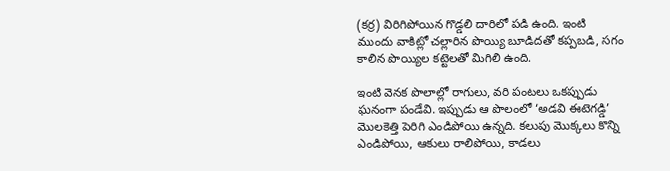(కర్ర) విరిగిపోయిన గొడ్డలి దారిలో పడి ఉంది. ఇంటి ముందు వాకిట్లో చల్లారిన పొయ్యి బూడిదతో కప్పబడి, సగం కాలిన పొయ్యిల కట్టెలతో మిగిలి ఉంది.

ఇంటి వెనక పొలాల్లో రాగులు, వరి పంటలు ఒకప్పుడు ఘనంగా పండేవి. ఇప్పుడు ఆ పొలంలో ‘అడవి ఈటెగడ్డి’ మొలకెత్తి పెరిగి ఎండిపోయి ఉన్నది. కలుపు మొక్కలు కొన్ని ఎండిపోయి, ఆకులు రాలిపోయి, కాడలు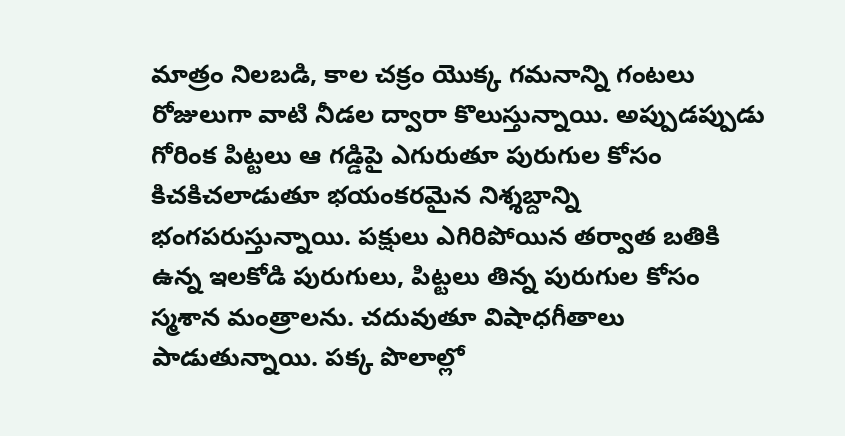మాత్రం నిలబడి, కాల చక్రం యొక్క గమనాన్ని గంటలు రోజులుగా వాటి నీడల ద్వారా కొలుస్తున్నాయి. అప్పుడప్పుడు గోరింక పిట్టలు ఆ గడ్డిపై ఎగురుతూ పురుగుల కోసం కిచకిచలాడుతూ భయంకరమైన నిశ్శబ్దాన్ని భంగపరుస్తున్నాయి. పక్షులు ఎగిరిపోయిన తర్వాత బతికి ఉన్న ఇలకోడి పురుగులు, పిట్టలు తిన్న పురుగుల కోసం స్మశాన మంత్రాలను. చదువుతూ విషాధగీతాలు పాడుతున్నాయి. పక్క పొలాల్లో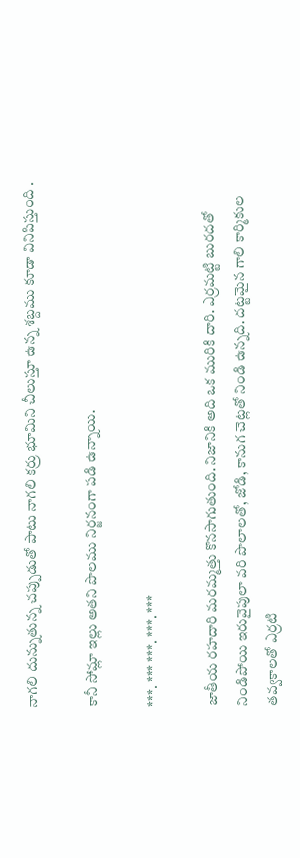నాగలి దున్నుతున్న చప్పుడుతో పాటు నాగలి కర్రు భూమిని చీలుస్తూ ఉన్న శబ్దము కూడా వినిపిస్తుంది .

కానీ సోమ్లా ఇల్లు అతని పొలము నిర్జనంగా పడి ఉన్నాయి.

***. *** ***. ***. ***

జాతీయ రహదారి మరమ్మత్తు కొనసాగుతుంది. నిజానికి అది ఒక మురికి దారి. ఎర్రమట్టి బురదతో నిండిపోయి ఇరువైపులా వరి పొలాలతో, జోడి, కానుగ చెట్లతో నిండి ఉన్నది. దట్టమైన గాలి కార్మికుల తవ్వకాలతో ఎర్రటి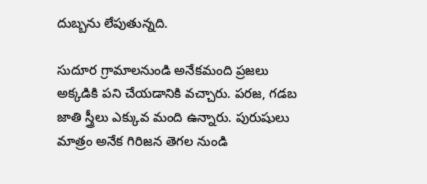దుబ్బను లేపుతున్నది.

సుదూర గ్రామాలనుండి అనేకమంది ప్రజలు అక్కడికి పని చేయడానికి వచ్చారు. పరజ, గడబ జాతి స్త్రీలు ఎక్కువ మంది ఉన్నారు. పురుషులు మాత్రం అనేక గిరిజన తెగల నుండి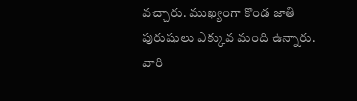వచ్చారు. ముఖ్యంగా కొండ జాతి పురుషులు ఎక్కువ మంది ఉన్నారు. వారి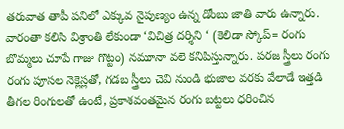తరువాత తాపీ పనిలో ఎక్కువ నైపుణ్యం ఉన్న డోంబు జాతి వారు ఉన్నారు. వారంతా కలిసి విశ్రాంతి లేకుండా ‘విచిత్ర దర్శిని ‘ (కెలిడా స్కోప్= రంగు బొమ్మలు చూపే గాజు గొట్టం) నమూనా వలె కనిపిస్తున్నారు. పరజ స్త్రీలు రంగు రంగు పూసల నెక్లెస్లతో, గడబ స్త్రీలు చెవి నుండి భుజాల వరకు వేలాడే ఇత్తడి తీగల రింగులతో ఉంటే, ప్రకాశవంతమైన రంగు బట్టలు ధరించిన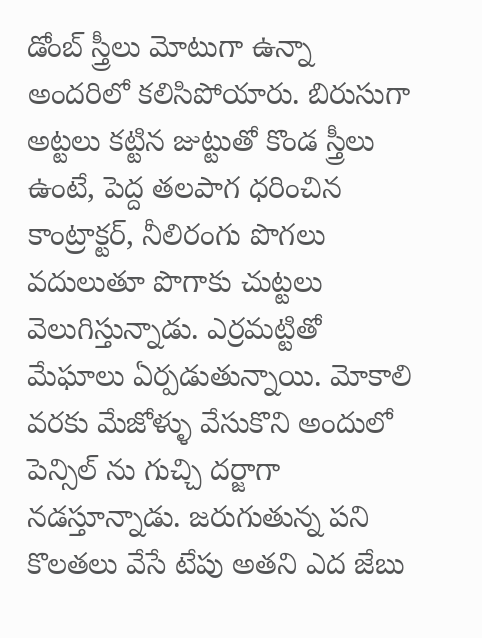డోంబ్ స్త్రీలు మోటుగా ఉన్నా అందరిలో కలిసిపోయారు. బిరుసుగా అట్టలు కట్టిన జుట్టుతో కొండ స్త్రీలు ఉంటే, పెద్ద తలపాగ ధరించిన కాంట్రాక్టర్, నీలిరంగు పొగలు వదులుతూ పొగాకు చుట్టలు వెలుగిస్తున్నాడు. ఎర్రమట్టితో మేఘాలు ఏర్పడుతున్నాయి. మోకాలి వరకు మేజోళ్ళు వేసుకొని అందులో పెన్సిల్ ను గుచ్చి దర్జాగా నడస్తూన్నాడు. జరుగుతున్న పని కొలతలు వేసే టేపు అతని ఎద జేబు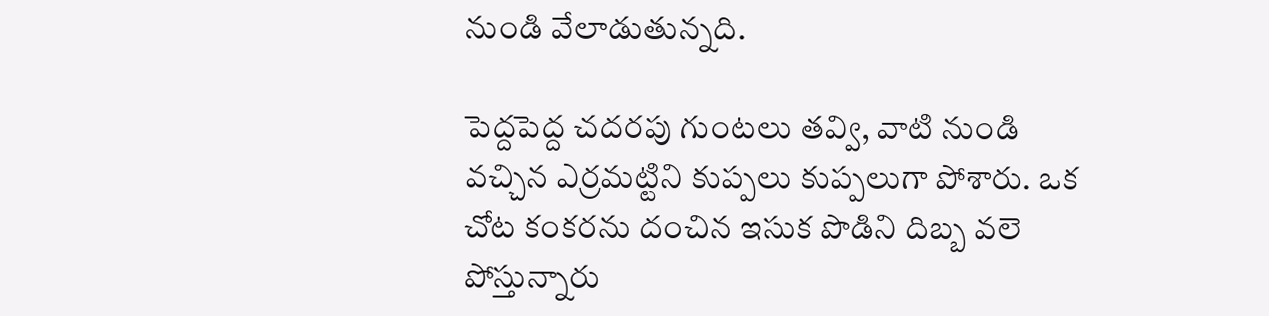నుండి వేలాడుతున్నది.

పెద్దపెద్ద చదరపు గుంటలు తవ్వి, వాటి నుండి వచ్చిన ఎర్రమట్టిని కుప్పలు కుప్పలుగా పోశారు. ఒక చోట కంకరను దంచిన ఇసుక పొడిని దిబ్బ వలె పోస్తున్నారు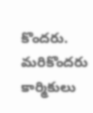కొందరు. మరికొందరు కార్మికులు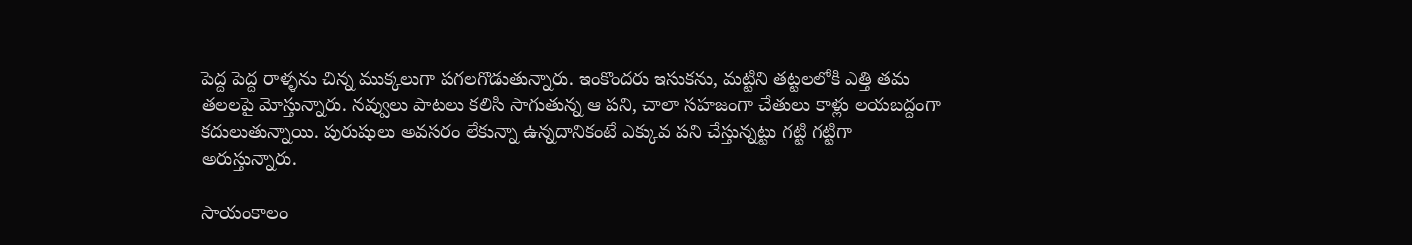పెద్ద పెద్ద రాళ్ళను చిన్న ముక్కలుగా పగలగొడుతున్నారు. ఇంకొందరు ఇసుకను, మట్టిని తట్టలలోకి ఎత్తి తమ తలలపై మోస్తున్నారు. నవ్వులు పాటలు కలిసి సాగుతున్న ఆ పని, చాలా సహజంగా చేతులు కాళ్లు లయబద్దంగా కదులుతున్నాయి. పురుషులు అవసరం లేకున్నా ఉన్నదానికంటే ఎక్కువ పని చేస్తున్నట్టు గట్టి గట్టిగా అరుస్తున్నారు.

సాయంకాలం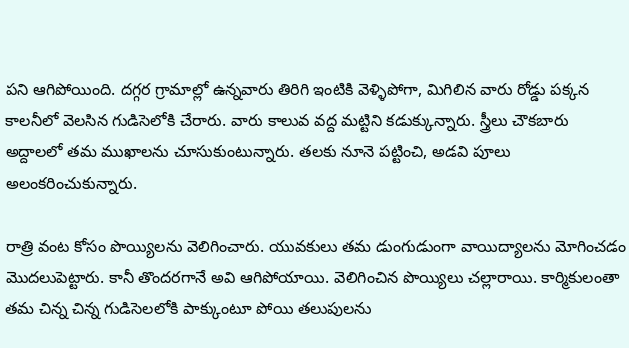పని ఆగిపోయింది. దగ్గర గ్రామాల్లో ఉన్నవారు తిరిగి ఇంటికి వెళ్ళిపోగా, మిగిలిన వారు రోడ్డు పక్కన కాలనీలో వెలసిన గుడిసెలోకి చేరారు. వారు కాలువ వద్ద మట్టిని కడుక్కున్నారు. స్త్రీలు చౌకబారు అద్దాలలో తమ ముఖాలను చూసుకుంటున్నారు. తలకు నూనె పట్టించి, అడవి పూలు అలంకరించుకున్నారు.

రాత్రి వంట కోసం పొయ్యిలను వెలిగించారు. యువకులు తమ డుంగుడుంగా వాయిద్యాలను మోగించడం మొదలుపెట్టారు. కానీ తొందరగానే అవి ఆగిపోయాయి. వెలిగించిన పొయ్యిలు చల్లారాయి. కార్మికులంతా తమ చిన్న చిన్న గుడిసెలలోకి పాక్కుంటూ పోయి తలుపులను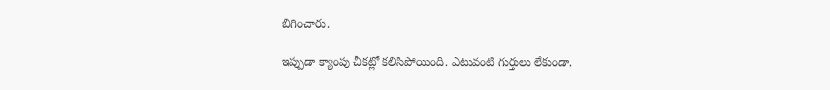బిగించారు.

ఇప్పుడా క్యాంపు చీకట్లో కలిసిపోయింది. ఎటువంటి గుర్తులు లేకుండా.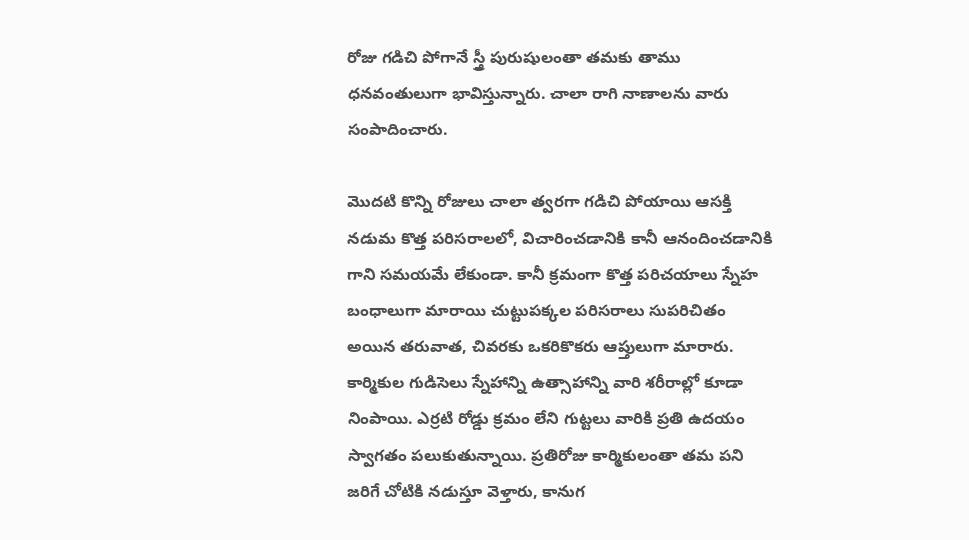రోజు గడిచి పోగానే స్త్రీ పురుషులంతా తమకు తాము ధనవంతులుగా భావిస్తున్నారు. చాలా రాగి నాణాలను వారు సంపాదించారు.

మొదటి కొన్ని రోజులు చాలా త్వరగా గడిచి పోయాయి ఆసక్తి నడుమ కొత్త పరిసరాలలో, విచారించడానికి కానీ ఆనందించడానికి గాని సమయమే లేకుండా. కానీ క్రమంగా కొత్త పరిచయాలు స్నేహ బంధాలుగా మారాయి చుట్టుపక్కల పరిసరాలు సుపరిచితం అయిన తరువాత, చివరకు ఒకరికొకరు ఆప్తులుగా మారారు. కార్మికుల గుడిసెలు స్నేహాన్ని ఉత్సాహాన్ని వారి శరీరాల్లో కూడా నింపాయి. ఎర్రటి రోడ్డు క్రమం లేని గుట్టలు వారికి ప్రతి ఉదయం స్వాగతం పలుకుతున్నాయి. ప్రతిరోజు కార్మికులంతా తమ పని జరిగే చోటికి నడుస్తూ వెళ్తారు, కానుగ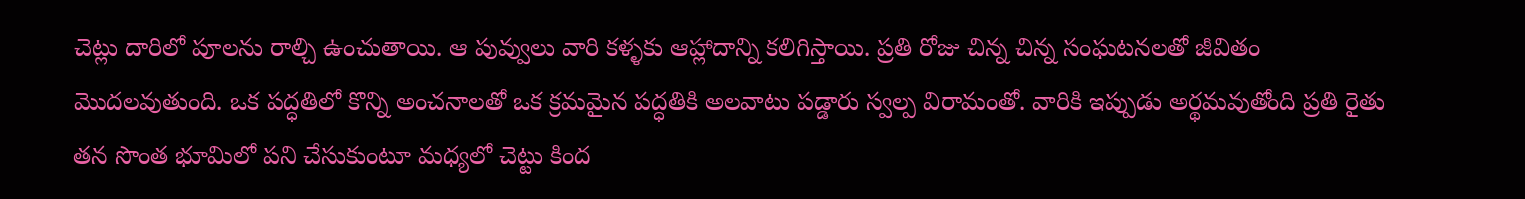చెట్లు దారిలో పూలను రాల్చి ఉంచుతాయి. ఆ పువ్వులు వారి కళ్ళకు ఆహ్లాదాన్ని కలిగిస్తాయి. ప్రతి రోజు చిన్న చిన్న సంఘటనలతో జీవితం మొదలవుతుంది. ఒక పద్ధతిలో కొన్ని అంచనాలతో ఒక క్రమమైన పద్ధతికి అలవాటు పడ్డారు స్వల్ప విరామంతో. వారికి ఇప్పుడు అర్థమవుతోంది ప్రతి రైతు తన సొంత భూమిలో పని చేసుకుంటూ మధ్యలో చెట్టు కింద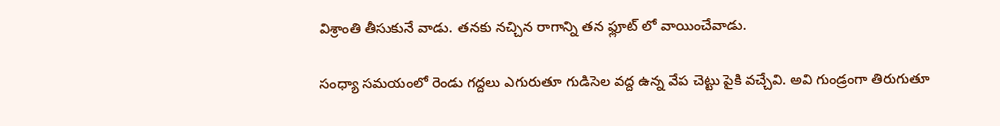విశ్రాంతి తీసుకునే వాడు. తనకు నచ్చిన రాగాన్ని తన ఫ్లూట్ లో వాయించేవాడు.

సంధ్యా సమయంలో రెండు గద్దలు ఎగురుతూ గుడిసెల వద్ద ఉన్న వేప చెట్టు పైకి వచ్చేవి. అవి గుండ్రంగా తిరుగుతూ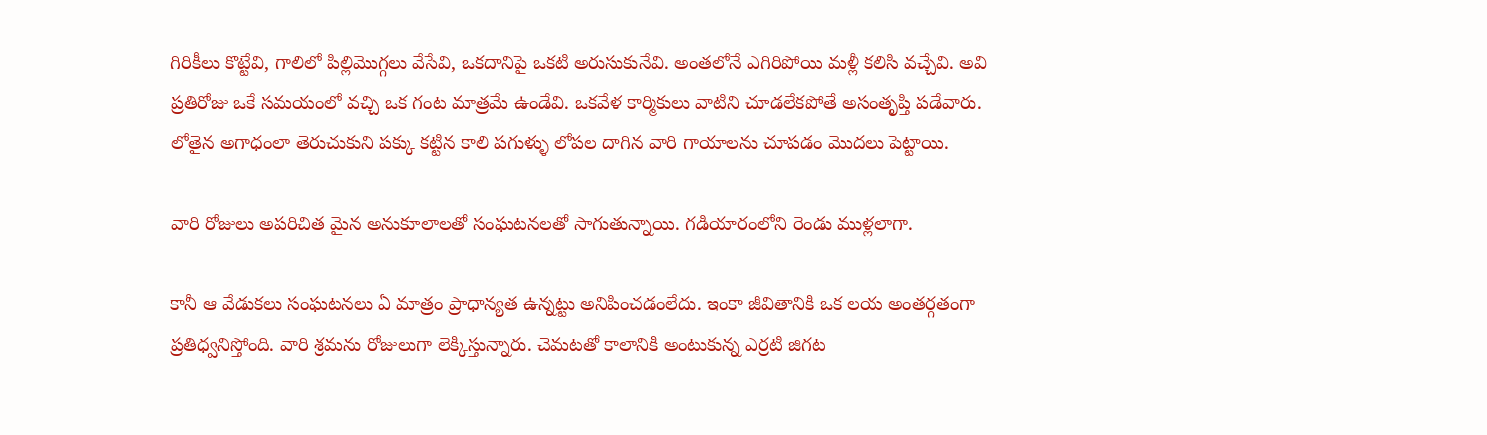గిరికీలు కొట్టేవి, గాలిలో పిల్లిమొగ్గలు వేసేవి, ఒకదానిపై ఒకటి అరుసుకునేవి. అంతలోనే ఎగిరిపోయి మళ్లీ కలిసి వచ్చేవి. అవి ప్రతిరోజు ఒకే సమయంలో వచ్చి ఒక గంట మాత్రమే ఉండేవి. ఒకవేళ కార్మికులు వాటిని చూడలేకపోతే అసంతృప్తి పడేవారు. లోతైన అగాధంలా తెరుచుకుని పక్కు కట్టిన కాలి పగుళ్ళు లోపల దాగిన వారి గాయాలను చూపడం మొదలు పెట్టాయి.

వారి రోజులు అపరిచిత మైన అనుకూలాలతో సంఘటనలతో సాగుతున్నాయి. గడియారంలోని రెండు ముళ్లలాగా.

కానీ ఆ వేడుకలు సంఘటనలు ఏ మాత్రం ప్రాధాన్యత ఉన్నట్టు అనిపించడంలేదు. ఇంకా జీవితానికి ఒక లయ అంతర్గతంగా ప్రతిధ్వనిస్తోంది. వారి శ్రమను రోజులుగా లెక్కిస్తున్నారు. చెమటతో కాలానికి అంటుకున్న ఎర్రటి జిగట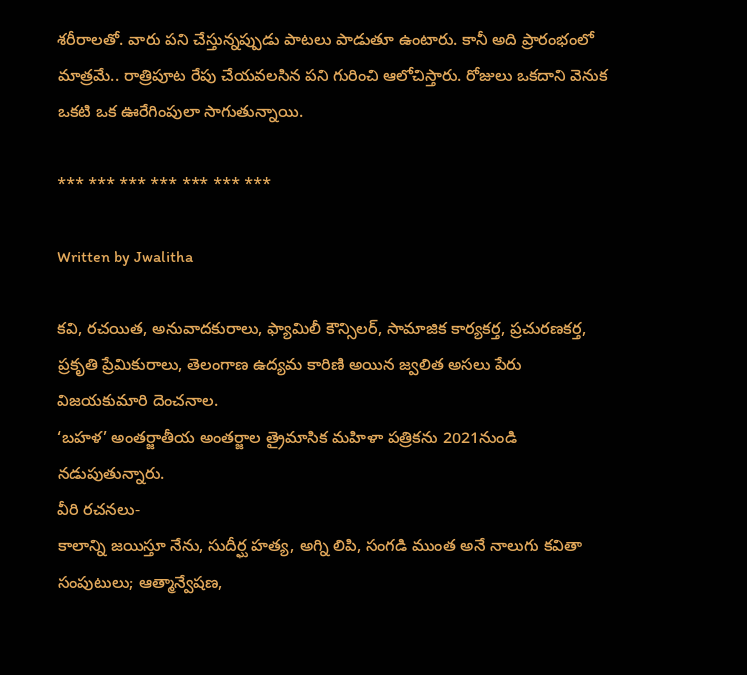శరీరాలతో. వారు పని చేస్తున్నప్పుడు పాటలు పాడుతూ ఉంటారు. కానీ అది ప్రారంభంలో మాత్రమే.. రాత్రిపూట రేపు చేయవలసిన పని గురించి ఆలోచిస్తారు. రోజులు ఒకదాని వెనుక ఒకటి ఒక ఊరేగింపులా సాగుతున్నాయి.

*** *** *** *** *** *** ***

Written by Jwalitha

కవి, రచయిత, అనువాదకురాలు, ఫ్యామిలీ కౌన్సిలర్, సామాజిక కార్యకర్త, ప్రచురణకర్త, ప్రకృతి ప్రేమికురాలు, తెలంగాణ ఉద్యమ కారిణి అయిన జ్వలిత అసలు పేరు విజయకుమారి దెంచనాల.
‘బహళ’ అంతర్జాతీయ అంతర్జాల త్రైమాసిక మహిళా పత్రికను 2021నుండి నడుపుతున్నారు.
వీరి రచనలు-
కాలాన్ని జయిస్తూ నేను, సుదీర్ఘ హత్య, అగ్ని లిపి, సంగడి ముంత అనే నాలుగు కవితా సంపుటులు; ఆత్మాన్వేషణ,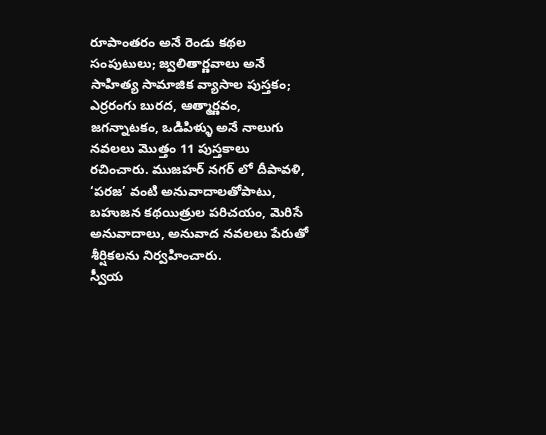రూపాంతరం అనే రెండు కథల సంపుటులు; జ్వలితార్ణవాలు అనే సాహిత్య సామాజిక వ్యాసాల పుస్తకం; ఎర్రరంగు బురద, ఆత్మార్ణవం, జగన్నాటకం, ఒడిపిళ్ళు అనే నాలుగు నవలలు మొత్తం 11 పుస్తకాలు రచించారు. ముజహర్ నగర్ లో దీపావళి, ‘పరజ’ వంటి అనువాదాలతోపాటు, బహుజన కథయిత్రుల పరిచయం, మెరిసే అనువాదాలు, అనువాద నవలలు పేరుతో శీర్షికలను నిర్వహించారు.
స్వీయ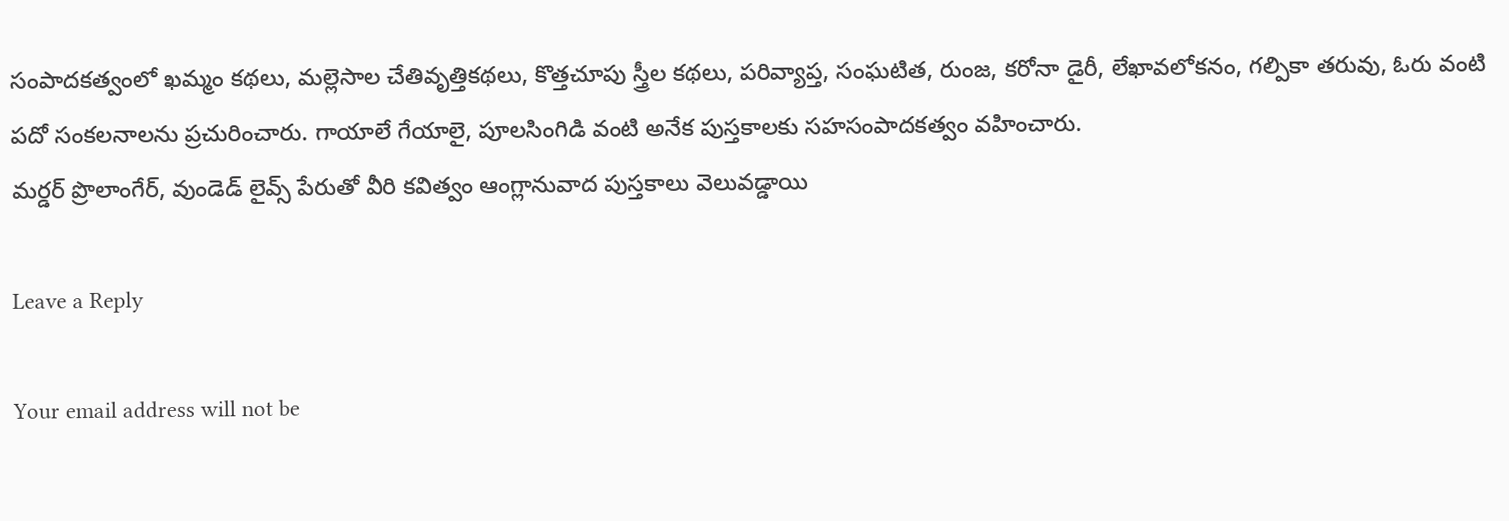సంపాదకత్వంలో ఖమ్మం కథలు, మల్లెసాల చేతివృత్తికథలు, కొత్తచూపు స్త్రీల కథలు, పరివ్యాప్త, సంఘటిత, రుంజ, కరోనా డైరీ, లేఖావలోకనం, గల్పికా తరువు, ఓరు వంటి పదో సంకలనాలను ప్రచురించారు. గాయాలే గేయాలై, పూలసింగిడి వంటి అనేక పుస్తకాలకు సహసంపాదకత్వం వహించారు.
మర్డర్ ప్రొలాంగేర్, వుండెడ్ లైవ్స్ పేరుతో వీరి కవిత్వం ఆంగ్లానువాద పుస్తకాలు వెలువడ్డాయి

Leave a Reply

Your email address will not be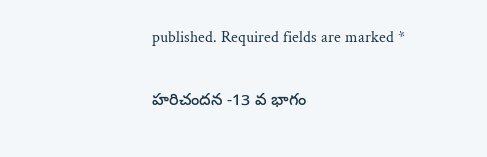published. Required fields are marked *

హరిచందన -13 వ భాగం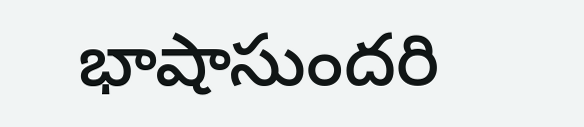భాషాసుందరి